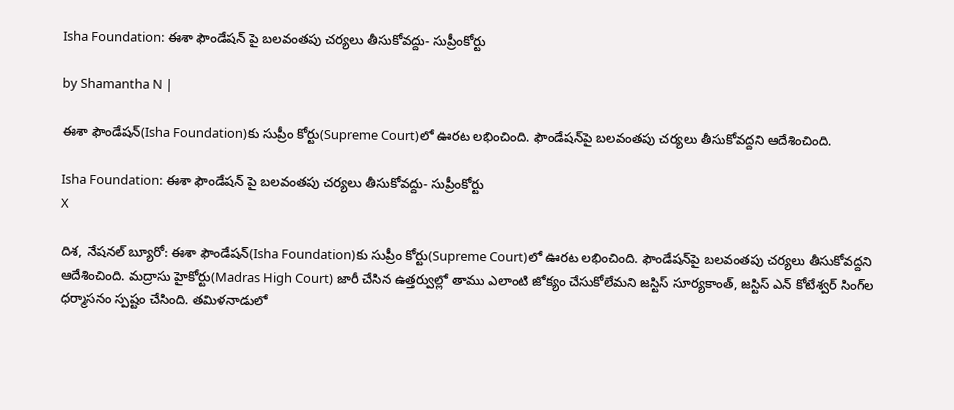Isha Foundation: ఈశా ఫౌండేషన్ పై బలవంతపు చర్యలు తీసుకోవద్దు- సుప్రీంకోర్టు

by Shamantha N |

ఈశా ఫౌండేషన్‌(Isha Foundation)కు సుప్రీం కోర్టు(Supreme Court)లో ఊరట లభించింది. ఫౌండేషన్‌పై బలవంతపు చర్యలు తీసుకోవద్దని ఆదేశించింది.

Isha Foundation: ఈశా ఫౌండేషన్ పై బలవంతపు చర్యలు తీసుకోవద్దు- సుప్రీంకోర్టు
X

దిశ, నేషనల్ బ్యూరో: ఈశా ఫౌండేషన్‌(Isha Foundation)కు సుప్రీం కోర్టు(Supreme Court)లో ఊరట లభించింది. ఫౌండేషన్‌పై బలవంతపు చర్యలు తీసుకోవద్దని ఆదేశించింది. మద్రాసు హైకోర్టు(Madras High Court) జారీ చేసిన ఉత్తర్వుల్లో తాము ఎలాంటి జోక్యం చేసుకోలేమని జస్టిస్ సూర్యకాంత్‌, జస్టిస్ ఎన్‌ కోటేశ్వర్‌ సింగ్‌ల ధర్మాసనం స్పష్టం చేసింది. తమిళనాడులో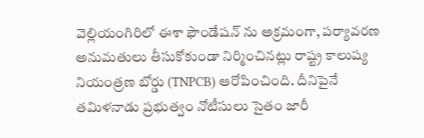వెల్లియంగిరిలో ఈశా ఫౌండేషన్‌ ను అక్రమంగా, పర్యావరణ అనుమతులు తీసుకోకుండా నిర్మించినట్లు రాష్ట్ర కాలుష్య నియంత్రణ బోర్డు (TNPCB) ఆరోపించింది. దీనిపైనే తమిళనాడు ప్రభుత్వం నోటీసులు సైతం జారీ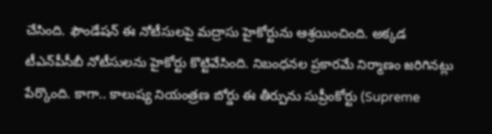చేసింది. ఫౌండేషన్‌ ఈ నోటీసులపై మద్రాసు హైకోర్టును ఆశ్రయించింది. అక్కడ టీఎన్‌పీసీబీ నోటీసులను హైకోర్టు కొట్టివేసింది. నిబంధనల ప్రకారమే నిర్మాణం జరిగినట్లు పేర్కొంది. కాగా.. కాలుష్య నియంత్రణ బోర్డు ఈ తీర్పును సుప్రీంకోర్టు (Supreme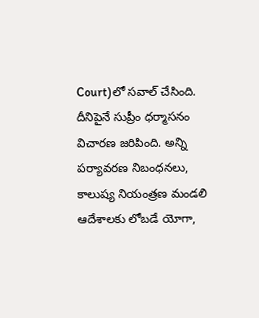Court)లో సవాల్‌ చేసింది. దీనిపైనే సుప్రీం ధర్మాసనం విచారణ జరిపింది. అన్ని పర్యావరణ నిబంధనలు, కాలుష్య నియంత్రణ మండలి ఆదేశాలకు లోబడే యోగా,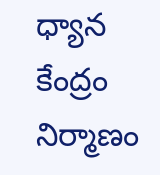ధ్యాన కేంద్రం నిర్మాణం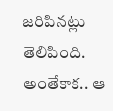జరిపినట్లు తెలిపింది. అంతేకాక.. ఆ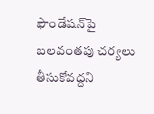ఫౌండేషన్‌పై బలవంతపు చర్యలు తీసుకోవద్దని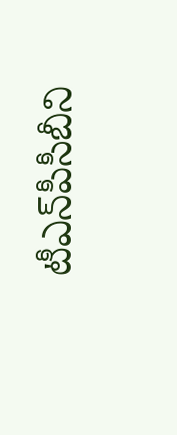టీఎన్‌పీసీబీని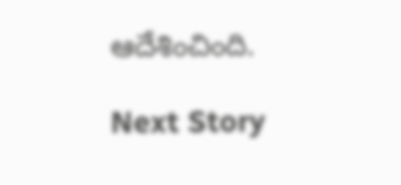ఆదేశించింది.

Next Story